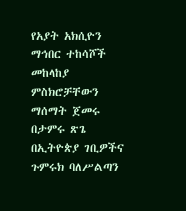የአያት አክሲዮን ማኅበር ተከሳሾች መከላከያ ምስክሮቻቸውን ማሰማት ጀመሩ
በታምሩ ጽጌ በኢትዮጵያ ገቢዎችና ጉምሩክ ባለሥልጣን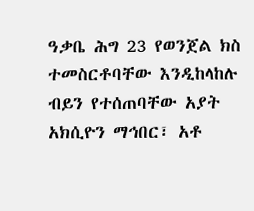ዓቃቤ ሕግ 23 የወንጀል ክስ ተመስርቶባቸው እንዲከላከሉ ብይን የተሰጠባቸው አያት አክሲዮን ማኅበር፣ አቶ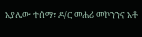አያሌው ተሰማ፣ ዶ/ር መሐሪ መኮንንና አቶ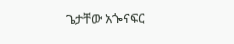ጌታቸው አጐናፍር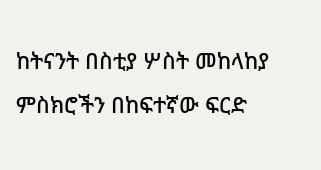ከትናንት በስቲያ ሦስት መከላከያ ምስክሮችን በከፍተኛው ፍርድ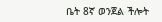ቤት 8ኛ ወንጀል ችሎት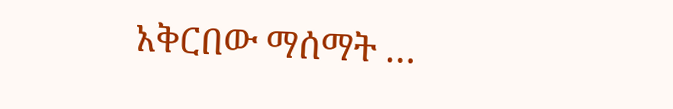አቅርበው ማሰማት …